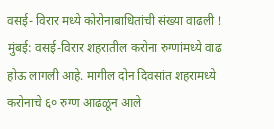वसई- विरार मध्ये कोरोनाबाधितांची संख्या वाढली !
मुंबई: वसई-विरार शहरातील करोना रुग्णांमध्ये वाढ होऊ लागली आहे. मागील दोन दिवसांत शहरामध्ये करोनाचे ६० रुग्ण आढळून आले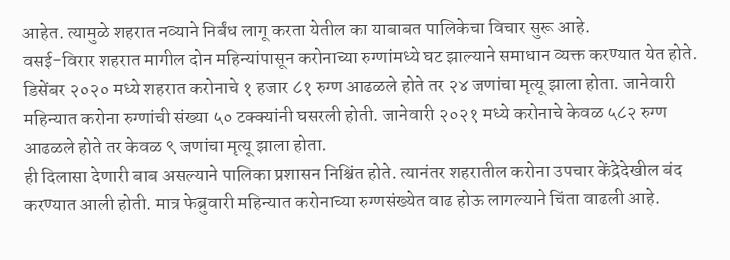आहेत. त्यामुळे शहरात नव्याने निर्बंध लागू करता येतील का याबाबत पालिकेचा विचार सुरू आहे.
वसई-विरार शहरात मागील दोन महिन्यांपासून करोनाच्या रुग्णांमध्ये घट झाल्याने समाधान व्यक्त करण्यात येत होते. डिसेंबर २०२० मध्ये शहरात करोनाचे १ हजार ८१ रुग्ण आढळले होते तर २४ जणांचा मृत्यू झाला होता. जानेवारी महिन्यात करोना रुग्णांची संख्या ५० टक्क्यांनी घसरली होती. जानेवारी २०२१ मध्ये करोनाचे केवळ ५८२ रुग्ण आढळले होते तर केवळ ९ जणांचा मृत्यू झाला होता.
ही दिलासा देणारी बाब असल्याने पालिका प्रशासन निश्चिंत होते. त्यानंतर शहरातील करोना उपचार केंद्रेदेखील बंद करण्यात आली होती. मात्र फेब्रुवारी महिन्यात करोनाच्या रुग्णसंख्येत वाढ होऊ लागल्याने चिंता वाढली आहे.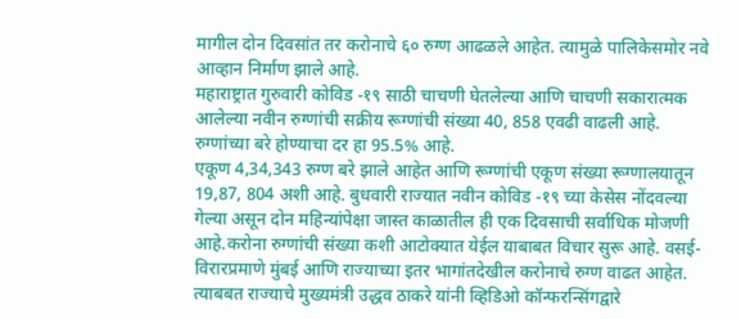मागील दोन दिवसांत तर करोनाचे ६० रुग्ण आढळले आहेत. त्यामुळे पालिकेसमोर नवे आव्हान निर्माण झाले आहे.
महाराष्ट्रात गुरुवारी कोविड -१९ साठी चाचणी घेतलेल्या आणि चाचणी सकारात्मक आलेल्या नवीन रुग्णांची सक्रीय रूग्णांची संख्या 40, 858 एवढी वाढली आहे. रुग्णांच्या बरे होण्याचा दर हा 95.5% आहे.
एकूण 4,34,343 रुग्ण बरे झाले आहेत आणि रूग्णांची एकूण संख्या रूग्णालयातून 19,87, 804 अशी आहे. बुधवारी राज्यात नवीन कोविड -१९ च्या केसेस नोंदवल्या गेल्या असून दोन महिन्यांपेक्षा जास्त काळातील ही एक दिवसाची सर्वाधिक मोजणी आहे.करोना रुग्णांची संख्या कशी आटोक्यात येईल याबाबत विचार सुरू आहे. वसई-विरारप्रमाणे मुंबई आणि राज्याच्या इतर भागांतदेखील करोनाचे रुग्ण वाढत आहेत. त्याबबत राज्याचे मुख्यमंत्री उद्धव ठाकरे यांनी व्हिडिओ कॉन्फरन्सिंगद्वारे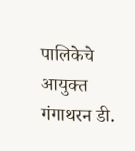पालिकेचे आयुक्त गंगाथरन डी.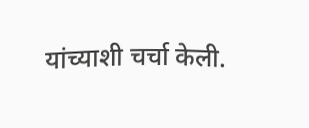यांच्याशी चर्चा केली.